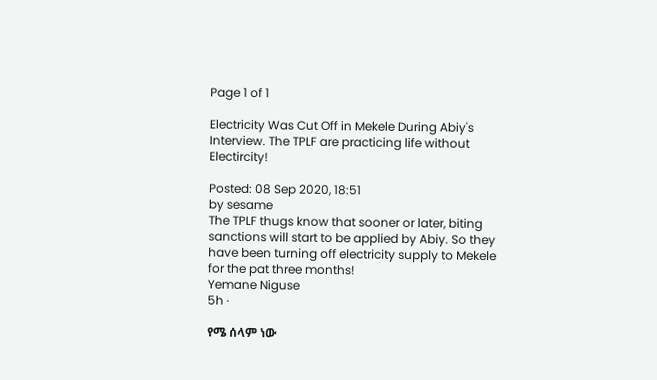Page 1 of 1

Electricity Was Cut Off in Mekele During Abiy's Interview. The TPLF are practicing life without Electircity!

Posted: 08 Sep 2020, 18:51
by sesame
The TPLF thugs know that sooner or later, biting sanctions will start to be applied by Abiy. So they have been turning off electricity supply to Mekele for the pat three months!
Yemane Niguse
5h ·

የሜ ሰላም ነው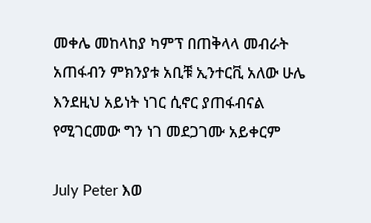መቀሌ መከላከያ ካምፕ በጠቅላላ መብራት አጠፋብን ምክንያቱ አቢቹ ኢንተርቪ አለው ሁሌ እንደዚህ አይነት ነገር ሲኖር ያጠፋብናል የሚገርመው ግን ነገ መደጋገሙ አይቀርም

July Peter እወ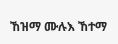ኸዝማ ሙሉእ ኸተማ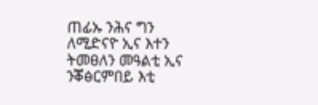ጠፊኡ ንሕና ግን ለሚድናዮ ኢና እተን ትመፀለን መዓልቲ ኢና ንቖፅርምበይ እቲ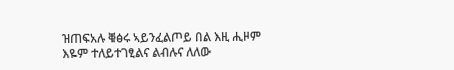ዝጠፍአሉ ቑፅሩ ኣይንፈልጦይ በል እዚ ሒዞም እዬም ተለይተገፂልና ልብሉና ለለው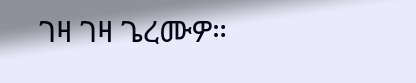ገዛ ገዛ ጌረሙዎ።